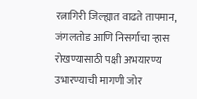रत्नागिरी जिल्ह्यात वाढते तापमान, जंगलतोड आणि निसर्गाचा ऱ्हास रोखण्यासाठी पक्षी अभयारण्य उभारण्याची मागणी जोर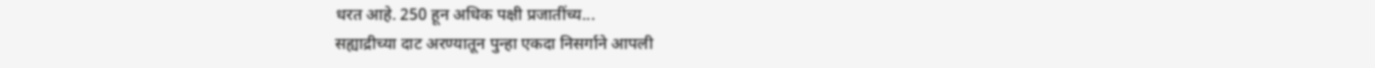धरत आहे. 250 हून अधिक पक्षी प्रजातींच्य...
सह्याद्रीच्या दाट अरण्यातून पुन्हा एकदा निसर्गाने आपली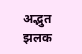अद्भुत झलक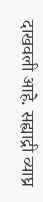दाखवली आहे. सह्याद्री व्याघ्र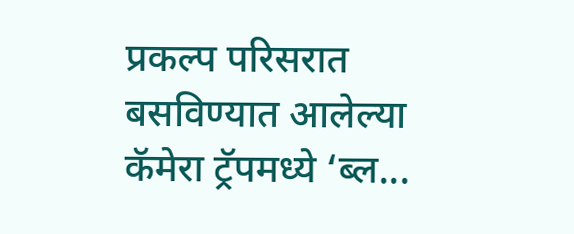प्रकल्प परिसरात बसविण्यात आलेल्या कॅमेरा ट्रॅपमध्ये ‘ब्ल...